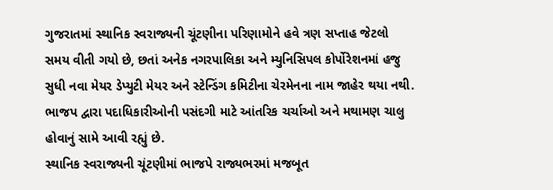ગુજરાતમાં સ્થાનિક સ્વરાજ્યની ચૂંટણીના પરિણામોને હવે ત્રણ સપ્તાહ જેટલો સમય વીતી ગયો છે, છતાં અનેક નગરપાલિકા અને મ્યુનિસિપલ કોર્પોરેશનમાં હજુ સુધી નવા મેયર ડેપ્યુટી મેયર અને સ્ટેન્ડિંગ કમિટીના ચેરમેનના નામ જાહેર થયા નથી. ભાજપ દ્વારા પદાધિકારીઓની પસંદગી માટે આંતરિક ચર્ચાઓ અને મથામણ ચાલુ હોવાનું સામે આવી રહ્યું છે.
સ્થાનિક સ્વરાજ્યની ચૂંટણીમાં ભાજપે રાજ્યભરમાં મજબૂત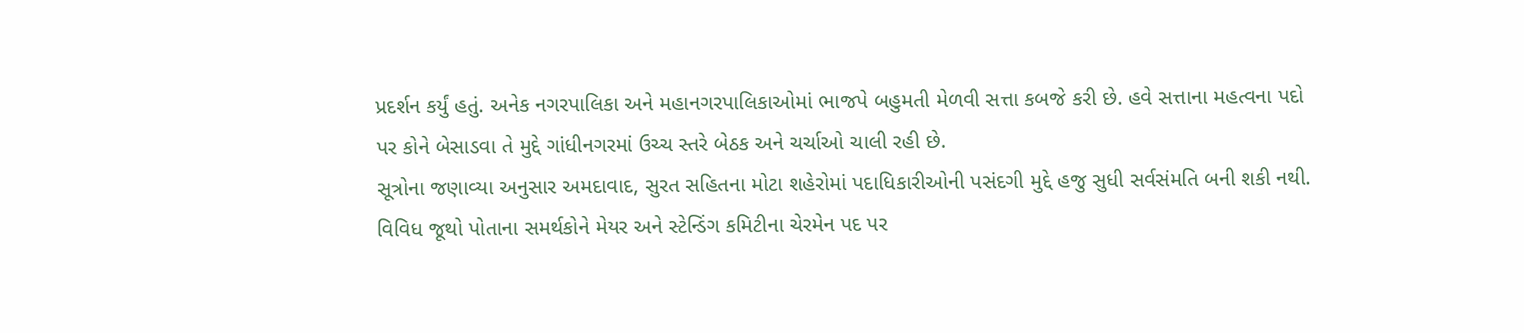પ્રદર્શન કર્યું હતું. અનેક નગરપાલિકા અને મહાનગરપાલિકાઓમાં ભાજપે બહુમતી મેળવી સત્તા કબજે કરી છે. હવે સત્તાના મહત્વના પદો પર કોને બેસાડવા તે મુદ્દે ગાંધીનગરમાં ઉચ્ચ સ્તરે બેઠક અને ચર્ચાઓ ચાલી રહી છે.
સૂત્રોના જણાવ્યા અનુસાર અમદાવાદ, સુરત સહિતના મોટા શહેરોમાં પદાધિકારીઓની પસંદગી મુદ્દે હજુ સુધી સર્વસંમતિ બની શકી નથી. વિવિધ જૂથો પોતાના સમર્થકોને મેયર અને સ્ટેન્ડિંગ કમિટીના ચેરમેન પદ પર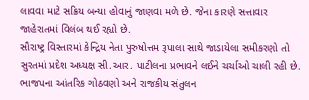લાવવા માટે સક્રિય બન્યા હોવાનું જાણવા મળે છે. જેના કારણે સત્તાવાર જાહેરાતમાં વિલંબ થઈ રહ્યો છે.
સૌરાષ્ટ્ર વિસ્તારમાં કેન્દ્રિય નેતા પુરુષોત્તમ રૂપાલા સાથે જાડાયેલા સમીકરણો તો સુરતમાં પ્રદેશ અધ્યક્ષ સી.આર. પાટીલના પ્રભાવને લઈને ચર્ચાઓ ચાલી રહી છે. ભાજપના આંતરિક ગોઠવણો અને રાજકીય સંતુલન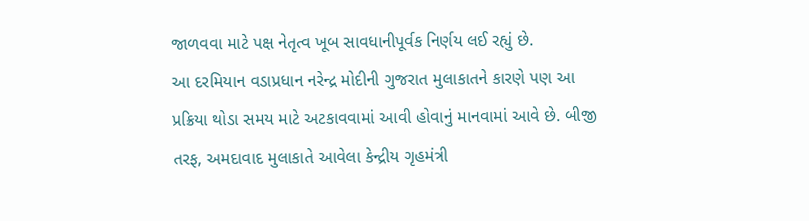જાળવવા માટે પક્ષ નેતૃત્વ ખૂબ સાવધાનીપૂર્વક નિર્ણય લઈ રહ્યું છે.
આ દરમિયાન વડાપ્રધાન નરેન્દ્ર મોદીની ગુજરાત મુલાકાતને કારણે પણ આ પ્રક્રિયા થોડા સમય માટે અટકાવવામાં આવી હોવાનું માનવામાં આવે છે. બીજી તરફ, અમદાવાદ મુલાકાતે આવેલા કેન્દ્રીય ગૃહમંત્રી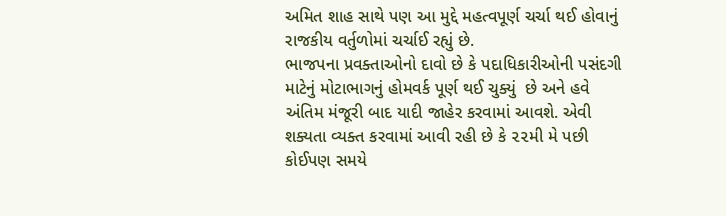અમિત શાહ સાથે પણ આ મુદ્દે મહત્વપૂર્ણ ચર્ચા થઈ હોવાનું રાજકીય વર્તુળોમાં ચર્ચાઈ રહ્યું છે.
ભાજપના પ્રવક્તાઓનો દાવો છે કે પદાધિકારીઓની પસંદગી માટેનું મોટાભાગનું હોમવર્ક પૂર્ણ થઈ ચુક્યું  છે અને હવે અંતિમ મંજૂરી બાદ યાદી જાહેર કરવામાં આવશે. એવી શક્યતા વ્યક્ત કરવામાં આવી રહી છે કે ૨૨મી મે પછી કોઈપણ સમયે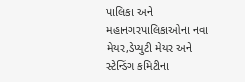પાલિકા અને મહાનગરપાલિકાઓના નવા મેયર,ડેપ્યુટી મેયર અને સ્ટેન્ડિંગ કમિટીના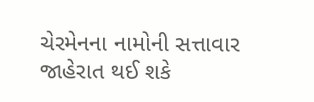ચેરમેનના નામોની સત્તાવાર જાહેરાત થઈ શકે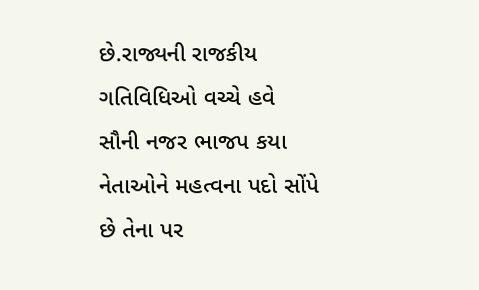છે.રાજ્યની રાજકીય ગતિવિધિઓ વચ્ચે હવે સૌની નજર ભાજપ કયા નેતાઓને મહત્વના પદો સોંપે છે તેના પર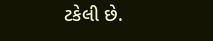ટકેલી છે.